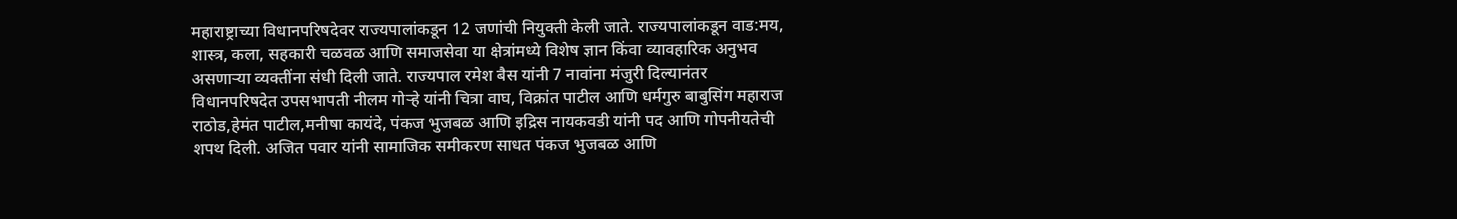महाराष्ट्राच्या विधानपरिषदेवर राज्यपालांकडून 12 जणांची नियुक्ती केली जाते. राज्यपालांकडून वाड:मय, शास्त्र, कला, सहकारी चळवळ आणि समाजसेवा या क्षेत्रांमध्ये विशेष ज्ञान किंवा व्यावहारिक अनुभव असणाऱ्या व्यक्तींना संधी दिली जाते. राज्यपाल रमेश बैस यांनी 7 नावांना मंजुरी दिल्यानंतर विधानपरिषदेत उपसभापती नीलम गोऱ्हे यांनी चित्रा वाघ, विक्रांत पाटील आणि धर्मगुरु बाबुसिंग महाराज राठोड,हेमंत पाटील,मनीषा कायंदे, पंकज भुजबळ आणि इद्रिस नायकवडी यांनी पद आणि गोपनीयतेची शपथ दिली. अजित पवार यांनी सामाजिक समीकरण साधत पंकज भुजबळ आणि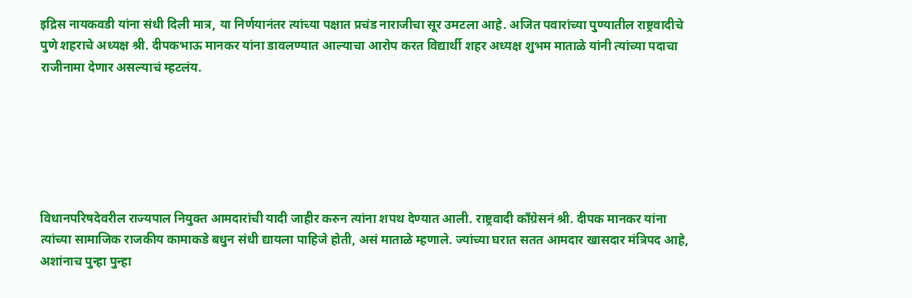इद्रिस नायकवडी यांना संधी दिली मात्र, या निर्णयानंतर त्यांच्या पक्षात प्रचंड नाराजीचा सूर उमटला आहे. अजित पवारांच्या पुण्यातील राष्ट्रवादीचे पुणे शहराचे अध्यक्ष श्री. दीपकभाऊ मानकर यांना डावलण्यात आल्याचा आरोप करत विद्यार्थी शहर अध्यक्ष शुभम माताळे यांनी त्यांच्या पदाचा राजीनामा देणार असल्याचं म्हटलंय.






विधानपरिषदेवरील राज्यपाल नियुक्त आमदारांची यादी जाहीर करुन त्यांना शपथ देण्यात आली. राष्ट्रवादी काँग्रेसनं श्री. दीपक मानकर यांना त्यांच्या सामाजिक राजकीय कामाकडे बधुन संधी द्यायला पाहिजे होती, असं माताळे म्हणाले. ज्यांच्या घरात सतत आमदार खासदार मंत्रिपद आहे, अशांनाच पुन्हा पुन्हा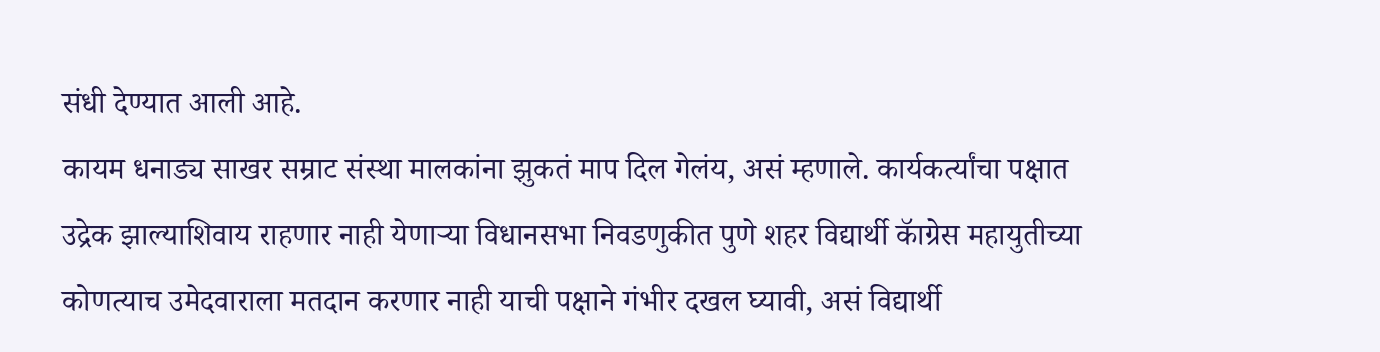संधी देण्यात आली आहे.
कायम धनाड्य साखर सम्राट संस्था मालकांना झुकतं माप दिल गेलंय, असं म्हणाले. कार्यकर्त्यांचा पक्षात उद्रेक झाल्याशिवाय राहणार नाही येणाऱ्या विधानसभा निवडणुकीत पुणे शहर विद्यार्थी कॅाग्रेस महायुतीच्या कोणत्याच उमेदवाराला मतदान करणार नाही याची पक्षाने गंभीर दखल घ्यावी, असं विद्यार्थी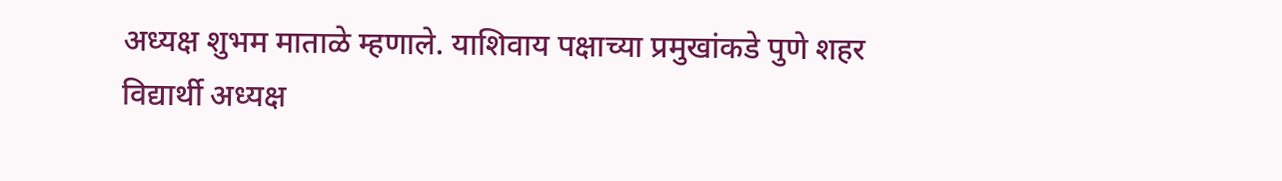अध्यक्ष शुभम माताळे म्हणाले. याशिवाय पक्षाच्या प्रमुखांकडे पुणे शहर विद्यार्थी अध्यक्ष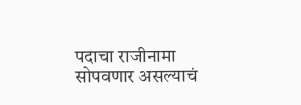पदाचा राजीनामा सोपवणार असल्याचं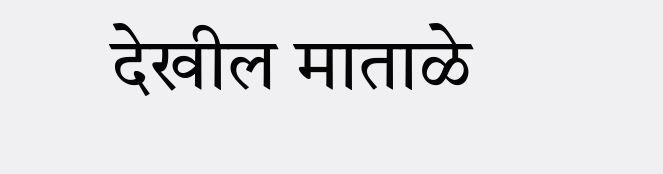देखील माताळे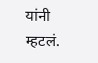यांनी म्हटलं.